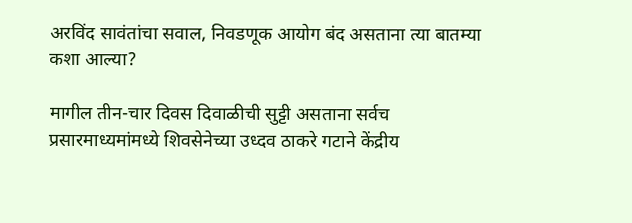अरविंद सावंतांचा सवाल, निवडणूक आयोग बंद असताना त्या बातम्या कशा आल्या?

मागील तीन-चार दिवस दिवाळीची सुट्टी असताना सर्वच प्रसारमाध्यमांमध्ये शिवसेनेच्या उध्दव ठाकरे गटाने केंद्रीय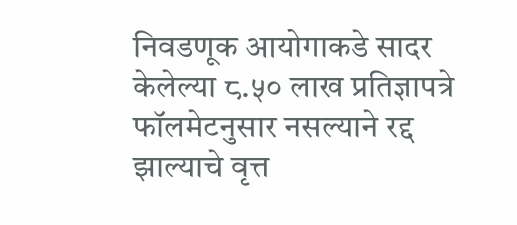निवडणूक आयोगाकडे सादर केलेल्या ८.५० लाख प्रतिज्ञापत्रे फॉलमेटनुसार नसल्याने रद्द झाल्याचे वृत्त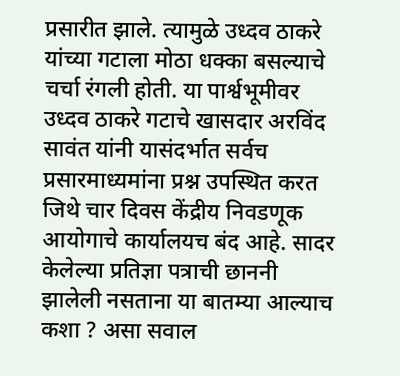प्रसारीत झाले. त्यामुळे उध्दव ठाकरे यांच्या गटाला मोठा धक्का बसल्याचे चर्चा रंगली होती. या पार्श्वभूमीवर उध्दव ठाकरे गटाचे खासदार अरविंद सावंत यांनी यासंदर्भात सर्वच प्रसारमाध्यमांना प्रश्न उपस्थित करत जिथे चार दिवस केंद्रीय निवडणूक आयोगाचे कार्यालयच बंद आहे. सादर केलेल्या प्रतिज्ञा पत्राची छाननी झालेली नसताना या बातम्या आल्याच कशा ? असा सवाल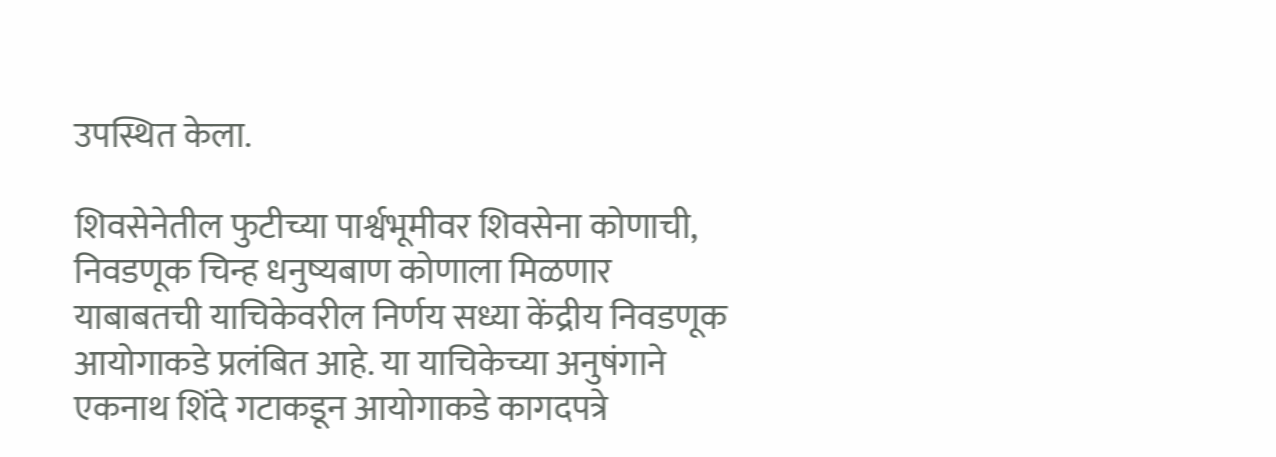उपस्थित केला.

शिवसेनेतील फुटीच्या पार्श्वभूमीवर शिवसेना कोणाची, निवडणूक चिन्ह धनुष्यबाण कोणाला मिळणार याबाबतची याचिकेवरील निर्णय सध्या केंद्रीय निवडणूक आयोगाकडे प्रलंबित आहे. या याचिकेच्या अनुषंगाने एकनाथ शिंदे गटाकडून आयोगाकडे कागदपत्रे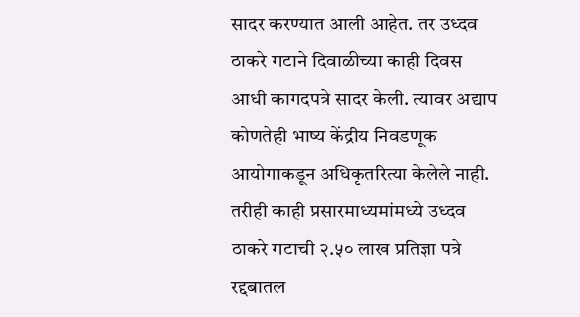सादर करण्यात आली आहेत. तर उध्दव ठाकरे गटाने दिवाळीच्या काही दिवस आधी कागदपत्रे सादर केली. त्यावर अद्याप कोणतेही भाष्य केंद्रीय निवडणूक आयोगाकडून अधिकृतरित्या केलेले नाही. तरीही काही प्रसारमाध्यमांमध्ये उध्दव ठाकरे गटाची २.५० लाख प्रतिज्ञा पत्रे रद्दबातल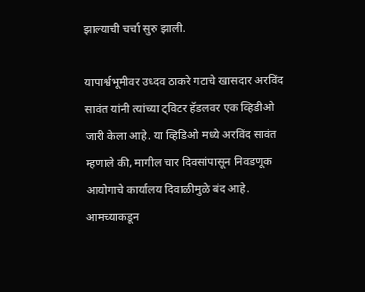झाल्याची चर्चा सुरु झाली.

यापार्श्वभूमीवर उध्दव ठाकरे गटाचे खासदार अरविंद सावंत यांनी त्यांच्या ट्विटर हॅडलवर एक व्हिडीओ जारी केला आहे. या व्हिडिओ मध्ये अरविंद सावंत म्हणाले की, मागील चार दिवसांपासून निवडणूक आयोगाचे कार्यालय दिवाळीमुळे बंद आहे. आमच्याकडून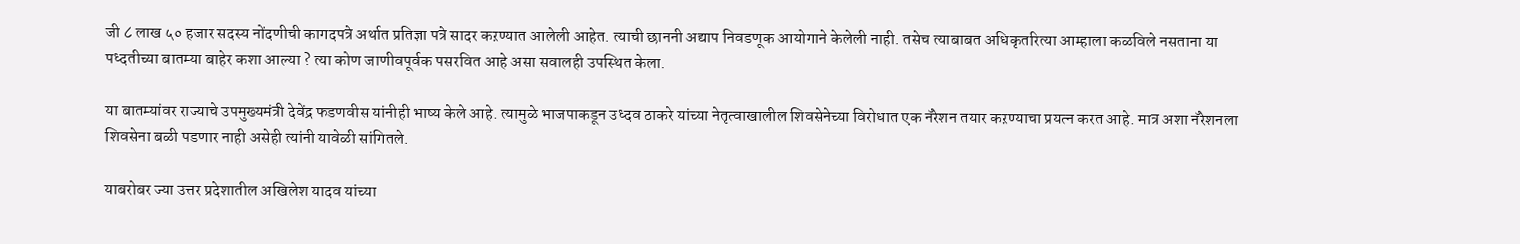जी ८ लाख ५० हजार सदस्य नोंदणीची कागदपत्रे अर्थात प्रतिज्ञा पत्रे सादर कऱण्यात आलेली आहेत. त्याची छाननी अद्याप निवडणूक आयोगाने केलेली नाही. तसेच त्याबाबत अधिकृतरित्या आम्हाला कळविले नसताना या पध्दतीच्या बातम्या बाहेर कशा आल्या ? त्या कोण जाणीवपूर्वक पसरवित आहे असा सवालही उपस्थित केला.

या बातम्यांवर राज्याचे उपमुख्यमंत्री देवेंद्र फडणवीस यांनीही भाष्य केले आहे. त्यामुळे भाजपाकडून उध्दव ठाकरे यांच्या नेतृत्वाखालील शिवसेनेच्या विरोधात एक नॅरेशन तयार कऱण्याचा प्रयत्न करत आहे. मात्र अशा नॅरेशनला शिवसेना बळी पडणार नाही असेही त्यांनी यावेळी सांगितले.

याबरोबर ज्या उत्तर प्रदेशातील अखिलेश यादव यांच्या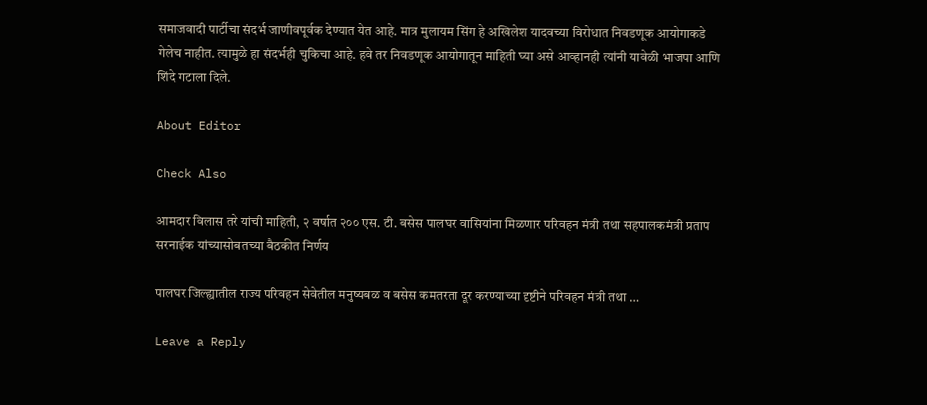समाजवादी पार्टीचा संदर्भ जाणीवपूर्वक देण्यात येत आहे. मात्र मुलायम सिंग हे अखिलेश यादवच्या विरोधात निवडणूक आयोगाकडे गेलेच नाहीत. त्यामुळे हा संदर्भही चुकिचा आहे. हवे तर निवडणूक आयोगातून माहिती घ्या असे आव्हानही त्यांनी यावेळी भाजपा आणि शिंदे गटाला दिले.

About Editor

Check Also

आमदार विलास तरे यांची माहिती, २ वर्षात २०० एस. टी. बसेस पालघर वासियांना मिळणार परिवहन मंत्री तथा सहपालकमंत्री प्रताप सरनाईक यांच्यासोबतच्या बैठकीत निर्णय

पालघर जिल्ह्यातील राज्य परिवहन सेवेतील मनुष्यबळ व बसेस कमतरता दूर करण्याच्या दृष्टीने परिवहन मंत्री तथा …

Leave a Reply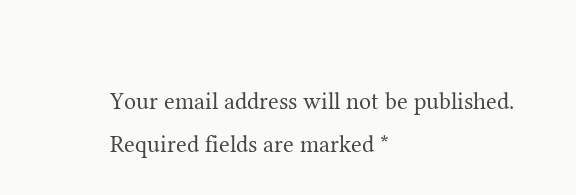Your email address will not be published. Required fields are marked *